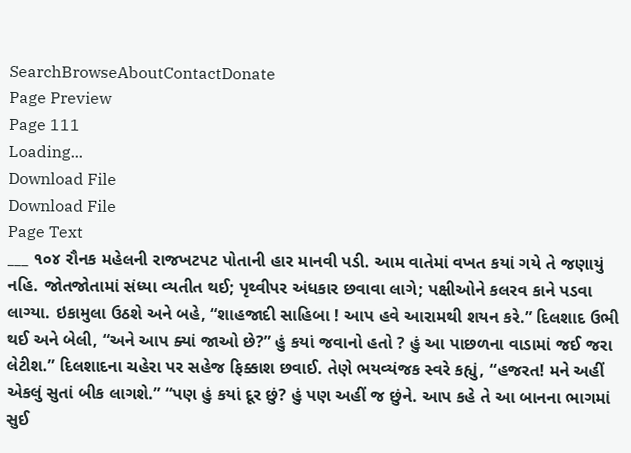SearchBrowseAboutContactDonate
Page Preview
Page 111
Loading...
Download File
Download File
Page Text
___ ૧૦૪ રૌનક મહેલની રાજખટપટ પોતાની હાર માનવી પડી. આમ વાતેમાં વખત કયાં ગયે તે જણાયું નહિ. જોતજોતામાં સંધ્યા વ્યતીત થઈ; પૃથ્વીપર અંધકાર છવાવા લાગે; પક્ષીઓને કલરવ કાને પડવા લાગ્યા. ઇકામુલા ઉઠશે અને બહે, “શાહજાદી સાહિબા ! આપ હવે આરામથી શયન કરે.” દિલશાદ ઉભી થઈ અને બેલી, “અને આપ ક્યાં જાઓ છે?” હું કયાં જવાનો હતો ? હું આ પાછળના વાડામાં જઈ જરા લેટીશ.” દિલશાદના ચહેરા પર સહેજ ફિક્કાશ છવાઈ. તેણે ભયવ્યંજક સ્વરે કહ્યું, “હજરત! મને અહીં એકલું સુતાં બીક લાગશે.” “પણ હું કયાં દૂર છું? હું પણ અહીં જ છુંને. આપ કહે તે આ બાનના ભાગમાં સુઈ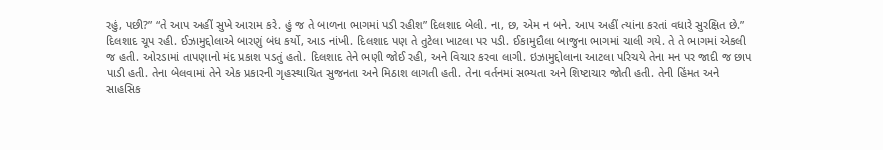રહું, પછી?” “તે આપ અહીં સુખે આરામ કરે. હું જ તે બાળના ભાગમાં પડી રહીશ” દિલશાદ બેલી. ના, છ, એમ ન બને. આપ અહીં ત્યાંના કરતાં વધારે સુરક્ષિત છે.” દિલશાદ ચૂપ રહી. ઈઝામુદ્દોલાએ બારણું બંધ કર્યો, આડ નાંખી. દિલશાદ પણ તે તુટેલા ખાટલા પર પડી. ઈકામુદૌલા બાજુના ભાગમાં ચાલી ગયે. તે તે ભાગમાં એકલી જ હતી. ઓરડામાં તાપણાનો મંદ પ્રકાશ પડતું હતો. દિલશાદ તેને ભણી જોઈ રહી, અને વિચાર કરવા લાગી. ઇઝામુદ્દોલાના આટલા પરિચયે તેના મન પર જાદી જ છાપ પાડી હતી. તેના બેલવામાં તેને એક પ્રકારની ગૃહસ્થાચિત સુજનતા અને મિઠાશ લાગતી હતી. તેના વર્તનમાં સભ્યતા અને શિષ્ટાચાર જોતી હતી. તેની હિંમત અને સાહસિક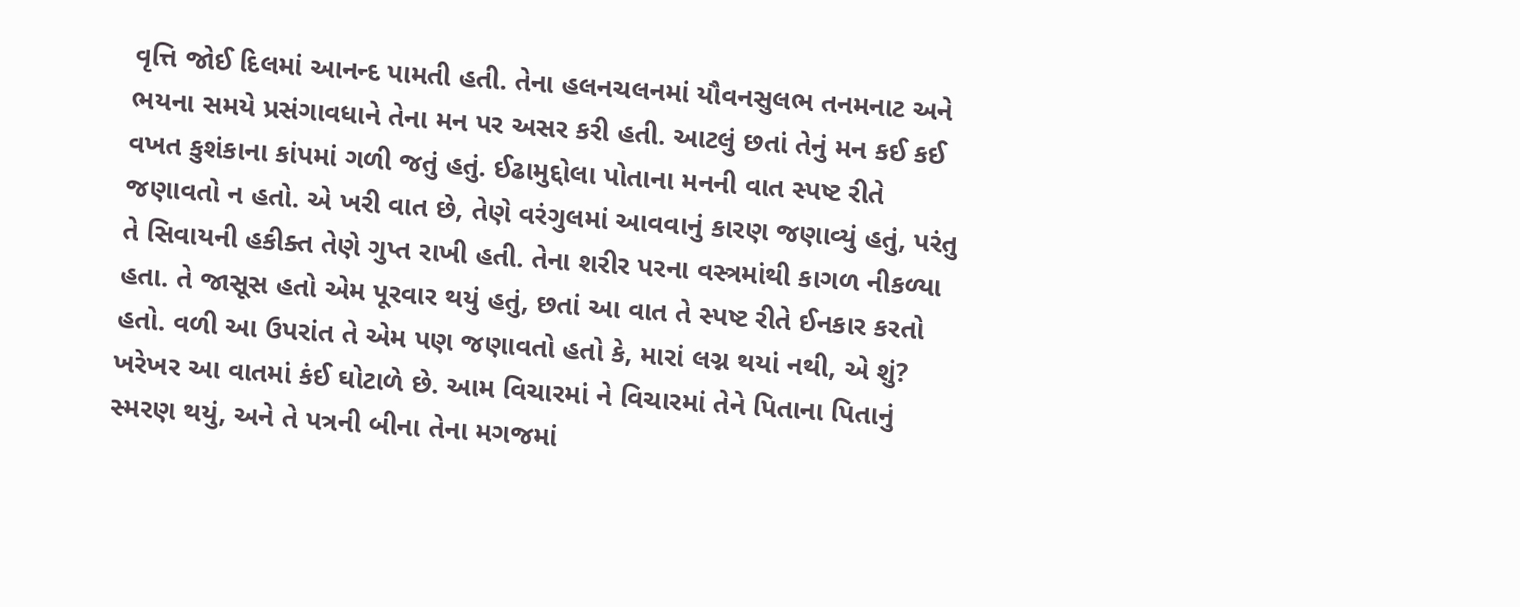વૃત્તિ જોઈ દિલમાં આનન્દ પામતી હતી. તેના હલનચલનમાં યૌવનસુલભ તનમનાટ અને ભયના સમયે પ્રસંગાવધાને તેના મન પર અસર કરી હતી. આટલું છતાં તેનું મન કઈ કઈ વખત કુશંકાના કાંપમાં ગળી જતું હતું. ઈઢામુદ્દોલા પોતાના મનની વાત સ્પષ્ટ રીતે જણાવતો ન હતો. એ ખરી વાત છે, તેણે વરંગુલમાં આવવાનું કારણ જણાવ્યું હતું, પરંતુ તે સિવાયની હકીક્ત તેણે ગુપ્ત રાખી હતી. તેના શરીર પરના વસ્ત્રમાંથી કાગળ નીકળ્યા હતા. તે જાસૂસ હતો એમ પૂરવાર થયું હતું, છતાં આ વાત તે સ્પષ્ટ રીતે ઈનકાર કરતો હતો. વળી આ ઉપરાંત તે એમ પણ જણાવતો હતો કે, મારાં લગ્ન થયાં નથી, એ શું? ખરેખર આ વાતમાં કંઈ ઘોટાળે છે. આમ વિચારમાં ને વિચારમાં તેને પિતાના પિતાનું સ્મરણ થયું, અને તે પત્રની બીના તેના મગજમાં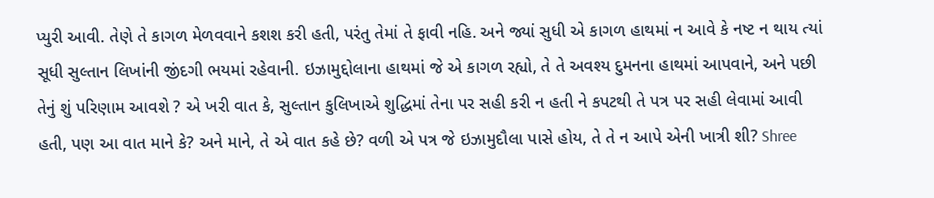પ્યુરી આવી. તેણે તે કાગળ મેળવવાને કશશ કરી હતી, પરંતુ તેમાં તે ફાવી નહિ. અને જ્યાં સુધી એ કાગળ હાથમાં ન આવે કે નષ્ટ ન થાય ત્યાં સૂધી સુલ્તાન લિખાંની જીંદગી ભયમાં રહેવાની. ઇઝામુદ્દોલાના હાથમાં જે એ કાગળ રહ્યો, તે તે અવશ્ય દુમનના હાથમાં આપવાને, અને પછી તેનું શું પરિણામ આવશે ? એ ખરી વાત કે, સુલ્તાન કુલિખાએ શુદ્ધિમાં તેના પર સહી કરી ન હતી ને કપટથી તે પત્ર પર સહી લેવામાં આવી હતી, પણ આ વાત માને કે? અને માને, તે એ વાત કહે છે? વળી એ પત્ર જે ઇઝામુદૌલા પાસે હોય, તે તે ન આપે એની ખાત્રી શી? Shree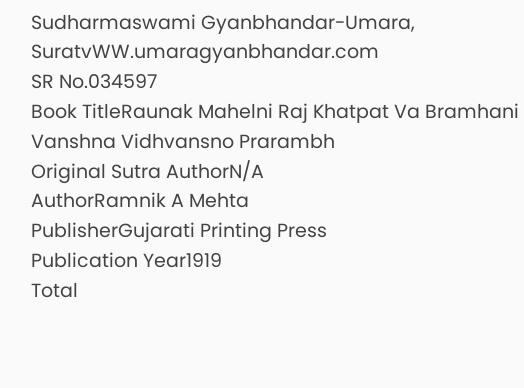Sudharmaswami Gyanbhandar-Umara, SuratvWW.umaragyanbhandar.com
SR No.034597
Book TitleRaunak Mahelni Raj Khatpat Va Bramhani Vanshna Vidhvansno Prarambh
Original Sutra AuthorN/A
AuthorRamnik A Mehta
PublisherGujarati Printing Press
Publication Year1919
Total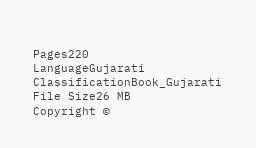Pages220
LanguageGujarati
ClassificationBook_Gujarati
File Size26 MB
Copyright ©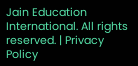Jain Education International. All rights reserved. | Privacy Policy